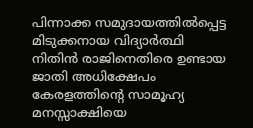പിന്നാക്ക സമുദായത്തിൽപ്പെട്ട മിടുക്കനായ വിദ്യാർത്ഥി നിതിൻ രാജിനെതിരെ ഉണ്ടായ ജാതി അധിക്ഷേപം കേരളത്തിന്റെ സാമൂഹ്യ മനസ്സാക്ഷിയെ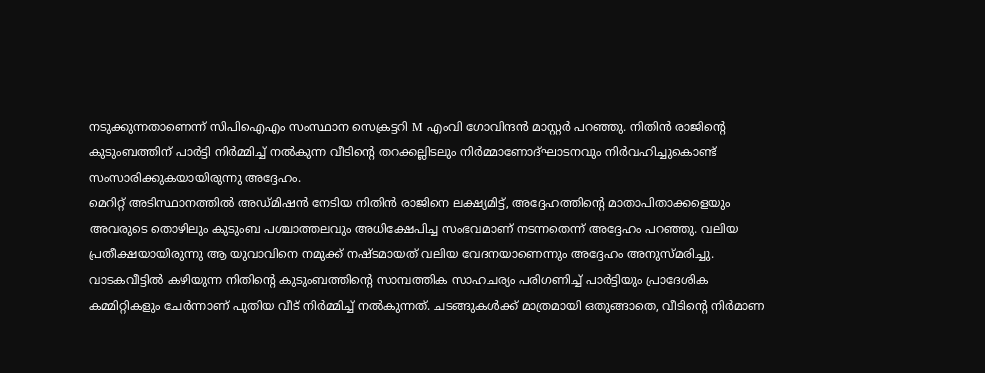നടുക്കുന്നതാണെന്ന് സിപിഐഎം സംസ്ഥാന സെക്രട്ടറി M എംവി ഗോവിന്ദൻ മാസ്റ്റർ പറഞ്ഞു. നിതിൻ രാജിന്റെ കുടുംബത്തിന് പാർട്ടി നിർമ്മിച്ച് നൽകുന്ന വീടിന്റെ തറക്കല്ലിടലും നിർമ്മാണോദ്ഘാടനവും നിർവഹിച്ചുകൊണ്ട് സംസാരിക്കുകയായിരുന്നു അദ്ദേഹം.
മെറിറ്റ് അടിസ്ഥാനത്തിൽ അഡ്മിഷൻ നേടിയ നിതിൻ രാജിനെ ലക്ഷ്യമിട്ട്, അദ്ദേഹത്തിന്റെ മാതാപിതാക്കളെയും അവരുടെ തൊഴിലും കുടുംബ പശ്ചാത്തലവും അധിക്ഷേപിച്ച സംഭവമാണ് നടന്നതെന്ന് അദ്ദേഹം പറഞ്ഞു. വലിയ പ്രതീക്ഷയായിരുന്നു ആ യുവാവിനെ നമുക്ക് നഷ്ടമായത് വലിയ വേദനയാണെന്നും അദ്ദേഹം അനുസ്മരിച്ചു.
വാടകവീട്ടിൽ കഴിയുന്ന നിതിന്റെ കുടുംബത്തിന്റെ സാമ്പത്തിക സാഹചര്യം പരിഗണിച്ച് പാർട്ടിയും പ്രാദേശിക കമ്മിറ്റികളും ചേർന്നാണ് പുതിയ വീട് നിർമ്മിച്ച് നൽകുന്നത്. ചടങ്ങുകൾക്ക് മാത്രമായി ഒതുങ്ങാതെ, വീടിന്റെ നിർമാണ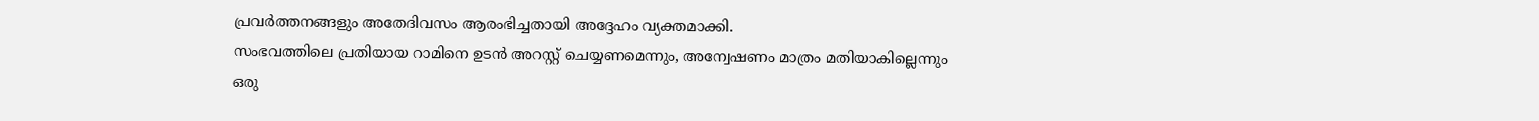പ്രവർത്തനങ്ങളും അതേദിവസം ആരംഭിച്ചതായി അദ്ദേഹം വ്യക്തമാക്കി.
സംഭവത്തിലെ പ്രതിയായ റാമിനെ ഉടൻ അറസ്റ്റ് ചെയ്യണമെന്നും, അന്വേഷണം മാത്രം മതിയാകില്ലെന്നും ഒരു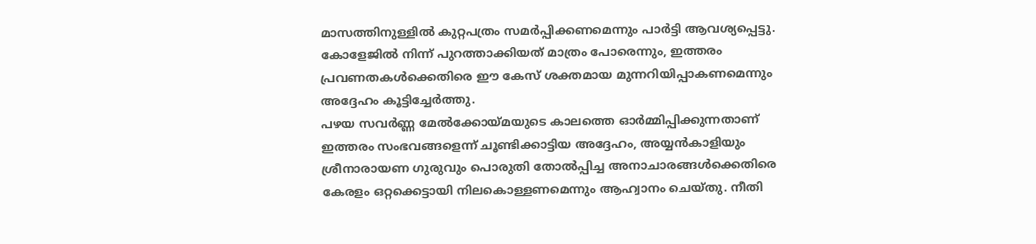മാസത്തിനുള്ളിൽ കുറ്റപത്രം സമർപ്പിക്കണമെന്നും പാർട്ടി ആവശ്യപ്പെട്ടു. കോളേജിൽ നിന്ന് പുറത്താക്കിയത് മാത്രം പോരെന്നും, ഇത്തരം പ്രവണതകൾക്കെതിരെ ഈ കേസ് ശക്തമായ മുന്നറിയിപ്പാകണമെന്നും അദ്ദേഹം കൂട്ടിച്ചേർത്തു.
പഴയ സവർണ്ണ മേൽക്കോയ്മയുടെ കാലത്തെ ഓർമ്മിപ്പിക്കുന്നതാണ് ഇത്തരം സംഭവങ്ങളെന്ന് ചൂണ്ടിക്കാട്ടിയ അദ്ദേഹം, അയ്യൻകാളിയും ശ്രീനാരായണ ഗുരുവും പൊരുതി തോൽപ്പിച്ച അനാചാരങ്ങൾക്കെതിരെ കേരളം ഒറ്റക്കെട്ടായി നിലകൊള്ളണമെന്നും ആഹ്വാനം ചെയ്തു. നീതി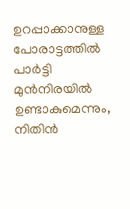ഉറപ്പാക്കാനുള്ള പോരാട്ടത്തിൽ പാർട്ടി മുൻനിരയിൽ ഉണ്ടാകുമെന്നും, നിതിൻ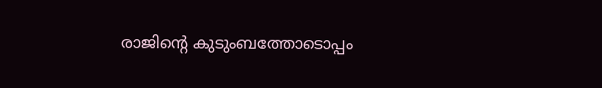രാജിന്റെ കുടുംബത്തോടൊപ്പം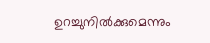ഉറച്ചുനിൽക്കുമെന്നും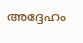അദ്ദേഹം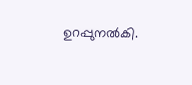ഉറപ്പുനൽകി.